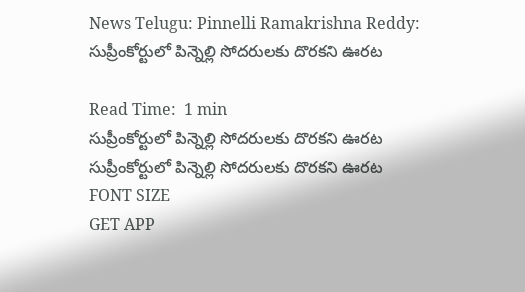News Telugu: Pinnelli Ramakrishna Reddy: సుప్రీంకోర్టులో పిన్నెల్లి సోదరులకు దొరకని ఊరట

Read Time:  1 min
సుప్రీంకోర్టులో పిన్నెల్లి సోదరులకు దొరకని ఊరట
సుప్రీంకోర్టులో పిన్నెల్లి సోదరులకు దొరకని ఊరట
FONT SIZE
GET APP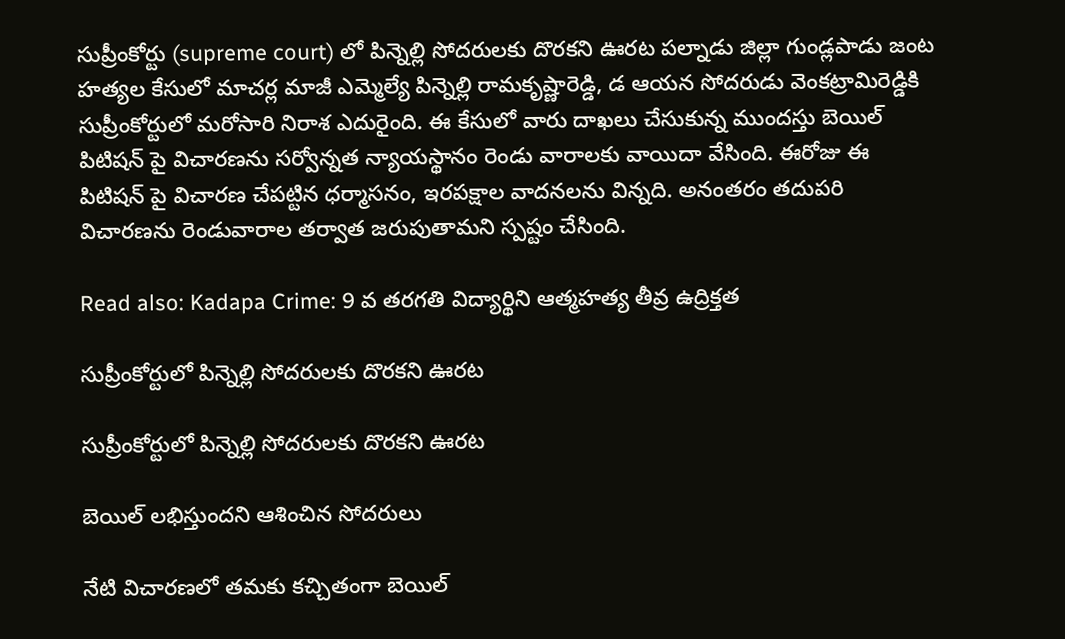సుప్రీంకోర్టు (supreme court) లో పిన్నెల్లి సోదరులకు దొరకని ఊరట పల్నాడు జిల్లా గుండ్లపాడు జంట హత్యల కేసులో మాచర్ల మాజీ ఎమ్మెల్యే పిన్నెల్లి రామకృష్ణారెడ్డి, డ ఆయన సోదరుడు వెంకట్రామిరెడ్డికి సుప్రీంకోర్టులో మరోసారి నిరాశ ఎదురైంది. ఈ కేసులో వారు దాఖలు చేసుకున్న ముందస్తు బెయిల్ పిటిషన్ పై విచారణను సర్వోన్నత న్యాయస్థానం రెండు వారాలకు వాయిదా వేసింది. ఈరోజు ఈ పిటిషన్ పై విచారణ చేపట్టిన ధర్మాసనం, ఇరపక్షాల వాదనలను విన్నది. అనంతరం తదుపరి విచారణను రెండువారాల తర్వాత జరుపుతామని స్పష్టం చేసింది.

Read also: Kadapa Crime: 9 వ తరగతి విద్యార్థిని ఆత్మహత్య తీవ్ర ఉద్రిక్తత

సుప్రీంకోర్టులో పిన్నెల్లి సోదరులకు దొరకని ఊరట

సుప్రీంకోర్టులో పిన్నెల్లి సోదరులకు దొరకని ఊరట

బెయిల్ లభిస్తుందని ఆశించిన సోదరులు

నేటి విచారణలో తమకు కచ్చితంగా బెయిల్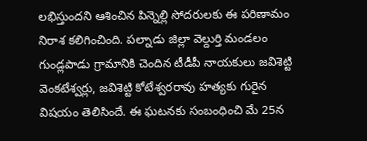లభిస్తుందని ఆశించిన పిన్నెల్లి సోదరులకు ఈ పరిణామం నిరాశ కలిగించింది. పల్నాడు జిల్లా వెల్దుర్తి మండలం గుండ్లపాడు గ్రామానికి చెందిన టీడీపీ నాయకులు జవిశెట్టి వెంకటేశ్వర్లు, జవిశెట్టి కోటేశ్వరరావు హత్యకు గురైన విషయం తెలిసిందే. ఈ ఘటనకు సంబంధించి మే 25న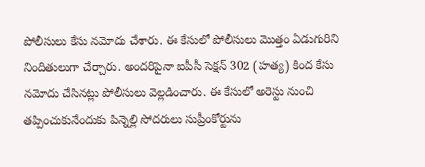పోలీసులు కేసు నమోదు చేశారు. ఈ కేసులో పోలీసులు మొత్తం ఏడుగురిని నిందితులుగా చేర్చారు. అందరిపైనా ఐపీసీ సెక్షన్ 302 (హత్య) కింద కేసు నమోదు చేసినట్లు పోలీసులు వెల్లడించారు. ఈ కేసులో అరెస్టు నుంచి తప్పించుకునేందుకు పిన్నెల్లి సోదరులు సుప్రీంకోర్టును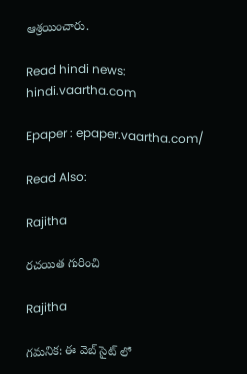ఆశ్రయించారు.

Read hindi news: hindi.vaartha.com

Epaper : epaper.vaartha.com/

Read Also:

Rajitha

రచయిత గురించి

Rajitha

గమనిక: ఈ వెబ్ సైట్ లో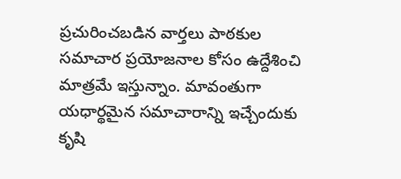ప్రచురించబడిన వార్తలు పాఠకుల సమాచార ప్రయోజనాల కోసం ఉద్దేశించి మాత్రమే ఇస్తున్నాం. మావంతుగా యధార్థమైన సమాచారాన్ని ఇచ్చేందుకు కృషి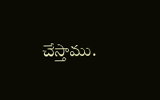చేస్తాము.